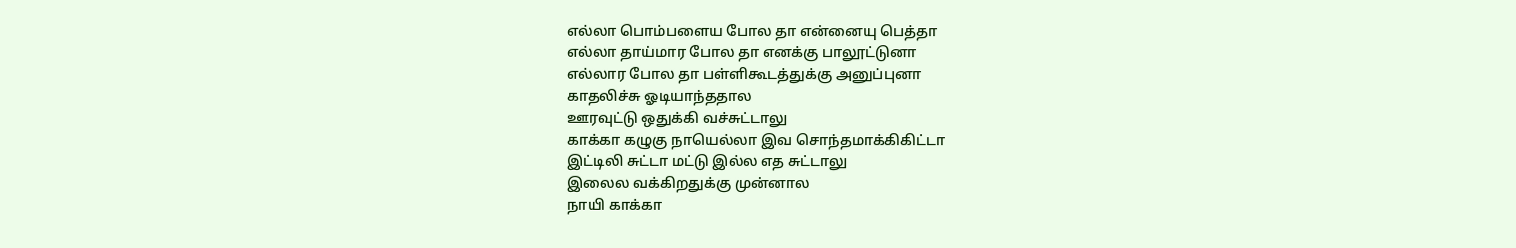எல்லா பொம்பளைய போல தா என்னையு பெத்தா
எல்லா தாய்மார போல தா எனக்கு பாலூட்டுனா
எல்லார போல தா பள்ளிகூடத்துக்கு அனுப்புனா
காதலிச்சு ஓடியாந்ததால
ஊரவுட்டு ஒதுக்கி வச்சுட்டாலு
காக்கா கழுகு நாயெல்லா இவ சொந்தமாக்கிகிட்டா
இட்டிலி சுட்டா மட்டு இல்ல எத சுட்டாலு
இலைல வக்கிறதுக்கு முன்னால
நாயி காக்கா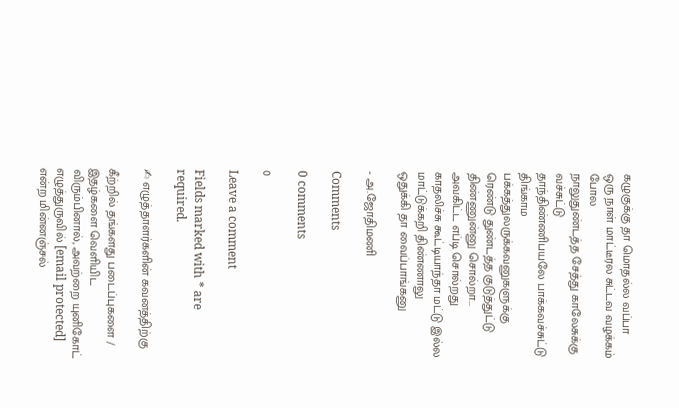கழுகுக்கு தா மொதல்ல வப்பா
ஒரு நாள் மாட்டீரல சுட்டவ வழக்கம் போல
நாலுதுண்டத்த சேத்து காலேசுக்கு வச்சுட்டு
தாந்திண்ணிபயலே பாக்கவச்சுட்டு திங்காம
பக்கத்துலருக்கவனுகளுக்கு
ரெண்டு துண்டத்த குடுத்துட்டு
திண்ணுன்னு சொல்றா...
அவகிட்ட எப்டி சொல்றது
காதலிச்சு கூட்டியாந்தா மட்டு இல்ல
மாட்டுக்கறி திண்ணாலு
ஒதுக்கி தா வைப்பாங்கனு

- அ.ஜோதிமணி

Comments

0 comments

0

Leave a comment

Fields marked with * are required.

✍ எழுத்தாளர்களின் கவனத்திற்கு

கீற்றில் தங்களது படைப்புகளை / இதழ்களை வெளியிட விரும்பினால், அவற்றை யுனிகோட் எழுத்துருவில் [email protected] என்ற மின்னஞ்சல்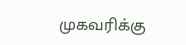முகவரிக்கு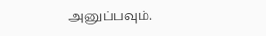அனுப்பவும்.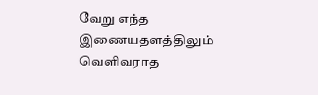வேறு எந்த இணையதளத்திலும் வெளிவராத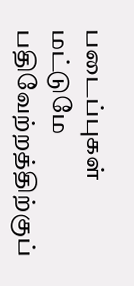படைப்புகள் மட்டுமே பதிவேற்றத்திற்குப்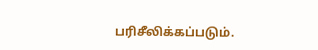பரிசீலிக்கப்படும்.